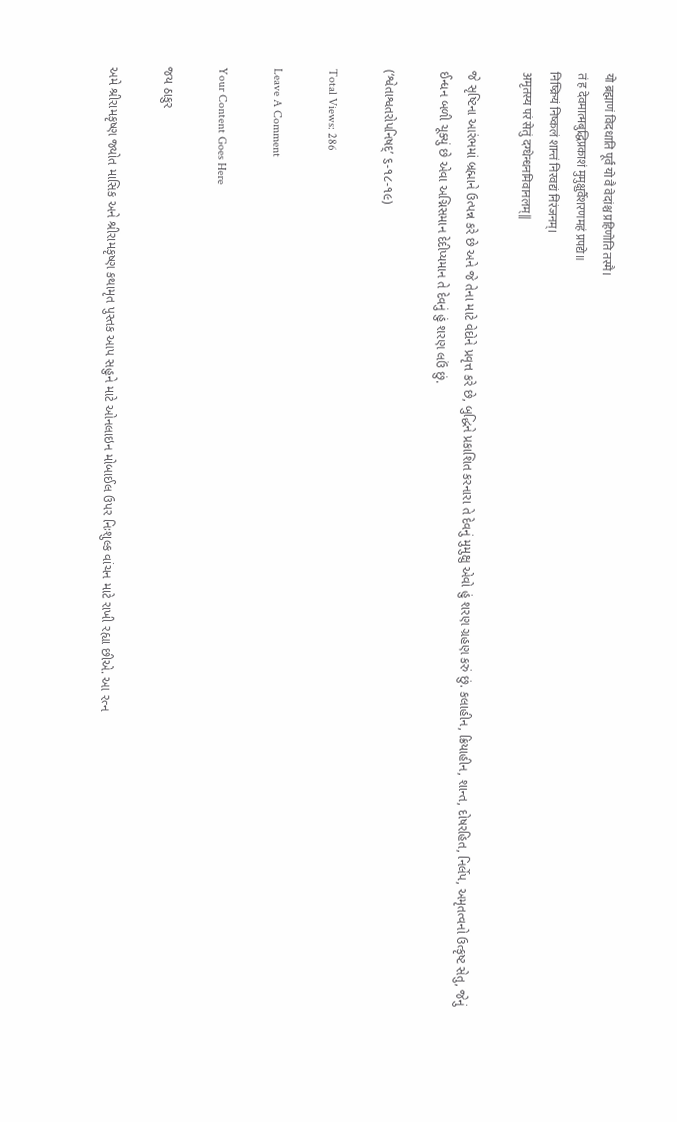यो ब्रह्माणं विदधाति पूर्वं यो वै वेदांश्च प्रहिणोति तस्मै।
तं ह देवमात्मबुद्धिप्रकाशं मुमुक्षुर्वैशरणमहं प्रपद्ये॥
निष्क्रियं निष्कलं शान्तं निरवद्यं निरंजनम्।
अमृतस्य परं सेतुं दग्धेन्धनमिवानलम्||

જે સૃષ્ટિના આરંભમાં બ્રહ્માને ઉત્પન્ન કરે છે અને જે તેના માટે વેદોને પ્રવૃત્ત કરે છે, બુદ્ધિને પ્રકાશિત કરનારા તે દેવનું મુમુક્ષુ એવો હું શરણ ગ્રહણ કરું છું. કલાહીન, ક્રિયાહીન, શાન્ત, દોષરહિત, નિર્લેપ, અમૃતત્વનો ઉત્કૃષ્ટ સેતુ, જેનું ઈન્ધન બળી ચૂક્યું છે એવા અગ્નિસમાન દેદીપ્યમાન તે દેવનું હું શરણ લઉં છું.

(‘શ્વેતાશ્વતરોપનિષદ્’ ૬-૧૮-૧૯)

Total Views: 286

Leave A Comment

Your Content Goes Here

જય ઠાકુર

અમે શ્રીરામકૃષ્ણ જ્યોત માસિક અને શ્રીરામકૃષ્ણ કથામૃત પુસ્તક આપ સહુને માટે ઓનલાઇન મોબાઈલ ઉપર નિઃશુલ્ક વાંચન માટે રાખી રહ્યા છીએ. આ રત્ન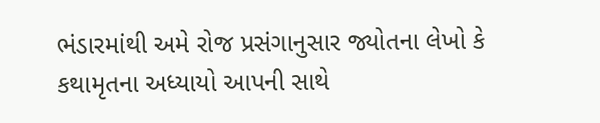ભંડારમાંથી અમે રોજ પ્રસંગાનુસાર જ્યોતના લેખો કે કથામૃતના અધ્યાયો આપની સાથે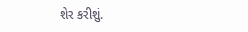શેર કરીશું.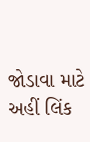જોડાવા માટે અહીં લિંક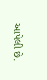આપેલી છે.